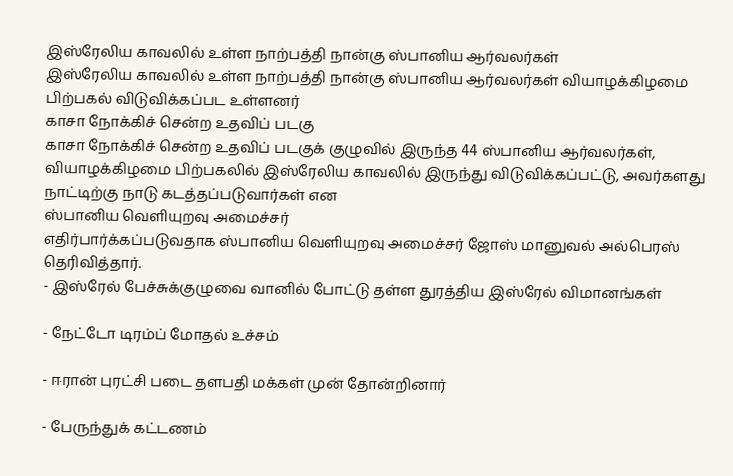இஸ்ரேலிய காவலில் உள்ள நாற்பத்தி நான்கு ஸ்பானிய ஆர்வலர்கள்
இஸ்ரேலிய காவலில் உள்ள நாற்பத்தி நான்கு ஸ்பானிய ஆர்வலர்கள் வியாழக்கிழமை பிற்பகல் விடுவிக்கப்பட உள்ளனர்
காசா நோக்கிச் சென்ற உதவிப் படகு
காசா நோக்கிச் சென்ற உதவிப் படகுக் குழுவில் இருந்த 44 ஸ்பானிய ஆர்வலர்கள்,
வியாழக்கிழமை பிற்பகலில் இஸ்ரேலிய காவலில் இருந்து விடுவிக்கப்பட்டு, அவர்களது நாட்டிற்கு நாடு கடத்தப்படுவார்கள் என
ஸ்பானிய வெளியுறவு அமைச்சர்
எதிர்பார்க்கப்படுவதாக ஸ்பானிய வெளியுறவு அமைச்சர் ஜோஸ் மானுவல் அல்பெரஸ் தெரிவித்தார்.
- இஸ்ரேல் பேச்சுக்குழுவை வானில் போட்டு தள்ள துரத்திய இஸ்ரேல் விமானங்கள்

- நேட்டோ டிரம்ப் மோதல் உச்சம்

- ஈரான் புரட்சி படை தளபதி மக்கள் முன் தோன்றினார்

- பேருந்துக் கட்டணம்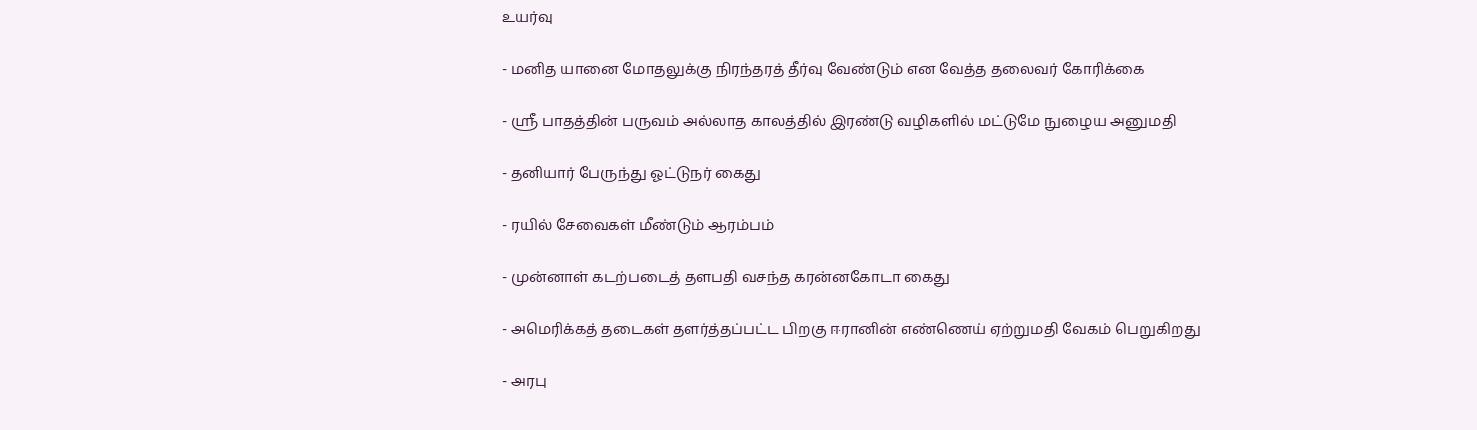உயர்வு

- மனித யானை மோதலுக்கு நிரந்தரத் தீர்வு வேண்டும் என வேத்த தலைவர் கோரிக்கை

- ஸ்ரீ பாதத்தின் பருவம் அல்லாத காலத்தில் இரண்டு வழிகளில் மட்டுமே நுழைய அனுமதி

- தனியார் பேருந்து ஓட்டுநர் கைது

- ரயில் சேவைகள் மீண்டும் ஆரம்பம்

- முன்னாள் கடற்படைத் தளபதி வசந்த கரன்னகோடா கைது

- அமெரிக்கத் தடைகள் தளர்த்தப்பட்ட பிறகு ஈரானின் எண்ணெய் ஏற்றுமதி வேகம் பெறுகிறது

- அரபு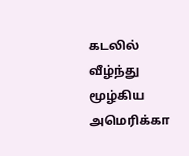கடலில் வீழ்ந்து மூழ்கிய அமெரிக்கா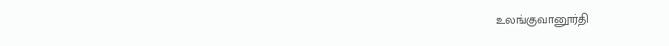உலங்குவானூர்தி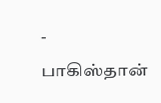- பாகிஸ்தான்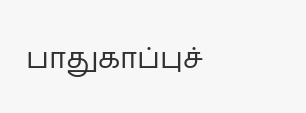பாதுகாப்புச்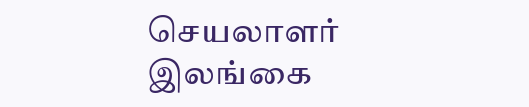செயலாளர் இலங்கை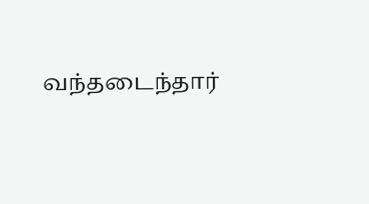வந்தடைந்தார்